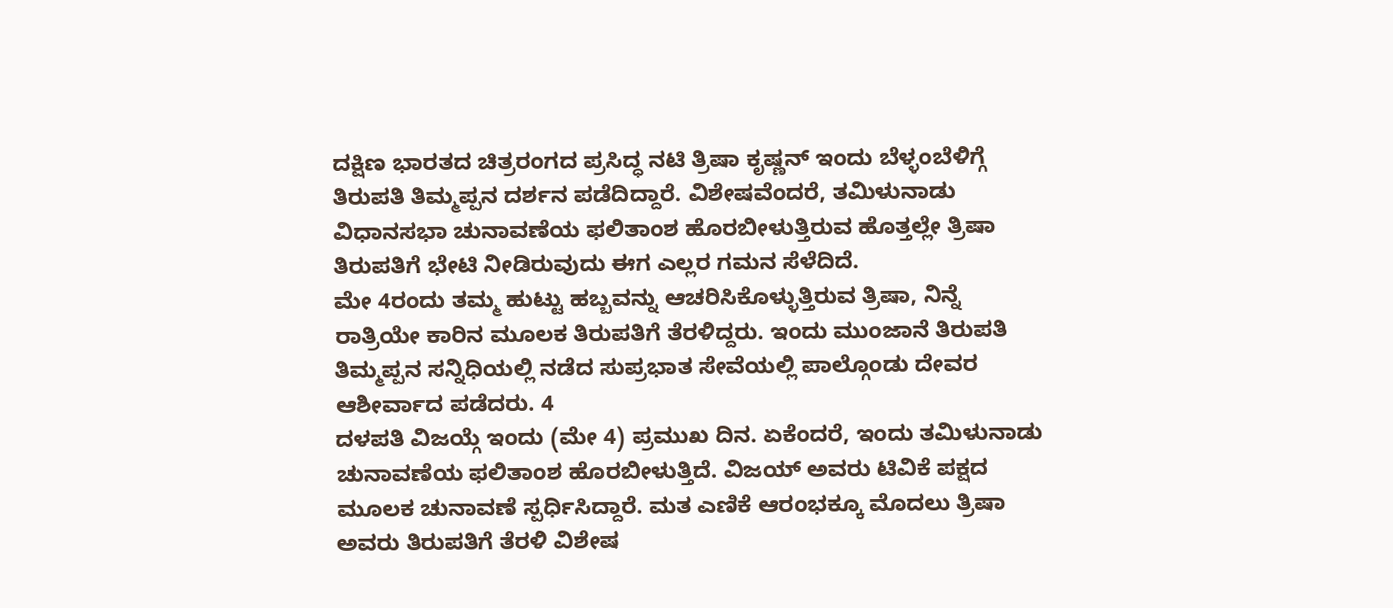ದಕ್ಷಿಣ ಭಾರತದ ಚಿತ್ರರಂಗದ ಪ್ರಸಿದ್ಧ ನಟಿ ತ್ರಿಷಾ ಕೃಷ್ಣನ್ ಇಂದು ಬೆಳ್ಳಂಬೆಳಿಗ್ಗೆ ತಿರುಪತಿ ತಿಮ್ಮಪ್ಪನ ದರ್ಶನ ಪಡೆದಿದ್ದಾರೆ. ವಿಶೇಷವೆಂದರೆ, ತಮಿಳುನಾಡು ವಿಧಾನಸಭಾ ಚುನಾವಣೆಯ ಫಲಿತಾಂಶ ಹೊರಬೀಳುತ್ತಿರುವ ಹೊತ್ತಲ್ಲೇ ತ್ರಿಷಾ ತಿರುಪತಿಗೆ ಭೇಟಿ ನೀಡಿರುವುದು ಈಗ ಎಲ್ಲರ ಗಮನ ಸೆಳೆದಿದೆ.
ಮೇ 4ರಂದು ತಮ್ಮ ಹುಟ್ಟು ಹಬ್ಬವನ್ನು ಆಚರಿಸಿಕೊಳ್ಳುತ್ತಿರುವ ತ್ರಿಷಾ, ನಿನ್ನೆ ರಾತ್ರಿಯೇ ಕಾರಿನ ಮೂಲಕ ತಿರುಪತಿಗೆ ತೆರಳಿದ್ದರು. ಇಂದು ಮುಂಜಾನೆ ತಿರುಪತಿ ತಿಮ್ಮಪ್ಪನ ಸನ್ನಿಧಿಯಲ್ಲಿ ನಡೆದ ಸುಪ್ರಭಾತ ಸೇವೆಯಲ್ಲಿ ಪಾಲ್ಗೊಂಡು ದೇವರ ಆಶೀರ್ವಾದ ಪಡೆದರು. 4
ದಳಪತಿ ವಿಜಯ್ಗೆ ಇಂದು (ಮೇ 4) ಪ್ರಮುಖ ದಿನ. ಏಕೆಂದರೆ, ಇಂದು ತಮಿಳುನಾಡು ಚುನಾವಣೆಯ ಫಲಿತಾಂಶ ಹೊರಬೀಳುತ್ತಿದೆ. ವಿಜಯ್ ಅವರು ಟಿವಿಕೆ ಪಕ್ಷದ ಮೂಲಕ ಚುನಾವಣೆ ಸ್ಪರ್ಧಿಸಿದ್ದಾರೆ. ಮತ ಎಣಿಕೆ ಆರಂಭಕ್ಕೂ ಮೊದಲು ತ್ರಿಷಾ ಅವರು ತಿರುಪತಿಗೆ ತೆರಳಿ ವಿಶೇಷ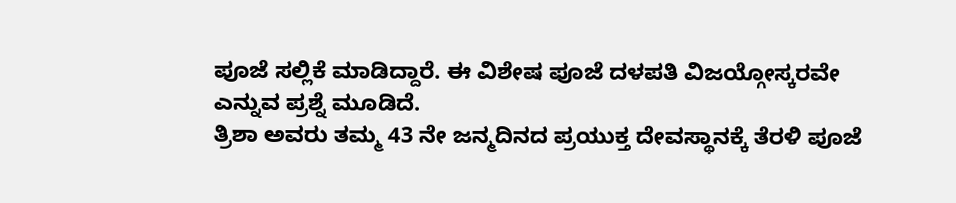ಪೂಜೆ ಸಲ್ಲಿಕೆ ಮಾಡಿದ್ದಾರೆ. ಈ ವಿಶೇಷ ಪೂಜೆ ದಳಪತಿ ವಿಜಯ್ಗೋಸ್ಕರವೇ ಎನ್ನುವ ಪ್ರಶ್ನೆ ಮೂಡಿದೆ.
ತ್ರಿಶಾ ಅವರು ತಮ್ಮ 43 ನೇ ಜನ್ಮದಿನದ ಪ್ರಯುಕ್ತ ದೇವಸ್ಥಾನಕ್ಕೆ ತೆರಳಿ ಪೂಜೆ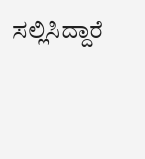ಸಲ್ಲಿಸಿದ್ದಾರೆ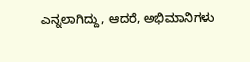ಎನ್ನಲಾಗಿದ್ದು, ಆದರೆ, ಅಭಿಮಾನಿಗಳು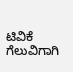ಟಿವಿಕೆ ಗೆಲುವಿಗಾಗಿ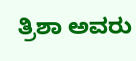ತ್ರಿಶಾ ಅವರು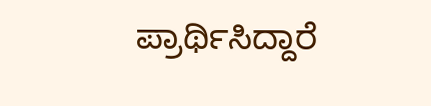ಪ್ರಾರ್ಥಿಸಿದ್ದಾರೆ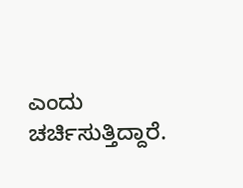ಎಂದು ಚರ್ಚಿಸುತ್ತಿದ್ದಾರೆ.